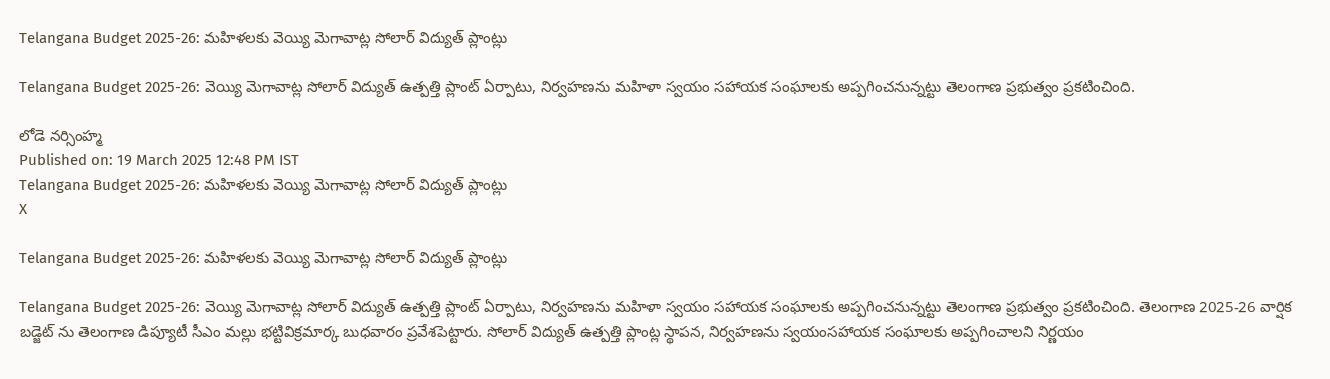Telangana Budget 2025-26: మహిళలకు వెయ్యి మెగావాట్ల సోలార్ విద్యుత్ ప్లాంట్లు

Telangana Budget 2025-26: వెయ్యి మెగావాట్ల సోలార్ విద్యుత్ ఉత్పత్తి ప్లాంట్ ఏర్పాటు, నిర్వహణను మహిళా స్వయం సహాయక సంఘాలకు అప్పగించనున్నట్టు తెలంగాణ ప్రభుత్వం ప్రకటించింది.

లోడె నర్సింహ్మ
Published on: 19 March 2025 12:48 PM IST
Telangana Budget 2025-26: మహిళలకు వెయ్యి మెగావాట్ల సోలార్ విద్యుత్ ప్లాంట్లు
X

Telangana Budget 2025-26: మహిళలకు వెయ్యి మెగావాట్ల సోలార్ విద్యుత్ ప్లాంట్లు

Telangana Budget 2025-26: వెయ్యి మెగావాట్ల సోలార్ విద్యుత్ ఉత్పత్తి ప్లాంట్ ఏర్పాటు, నిర్వహణను మహిళా స్వయం సహాయక సంఘాలకు అప్పగించనున్నట్టు తెలంగాణ ప్రభుత్వం ప్రకటించింది. తెలంగాణ 2025-26 వార్షిక బడ్జెట్ ను తెలంగాణ డిప్యూటీ సీఎం మల్లు భట్టివిక్రమార్క బుధవారం ప్రవేశపెట్టారు. సోలార్ విద్యుత్ ఉత్పత్తి ప్లాంట్ల స్థాపన, నిర్వహణను స్వయంసహాయక సంఘాలకు అప్పగించాలని నిర్ణయం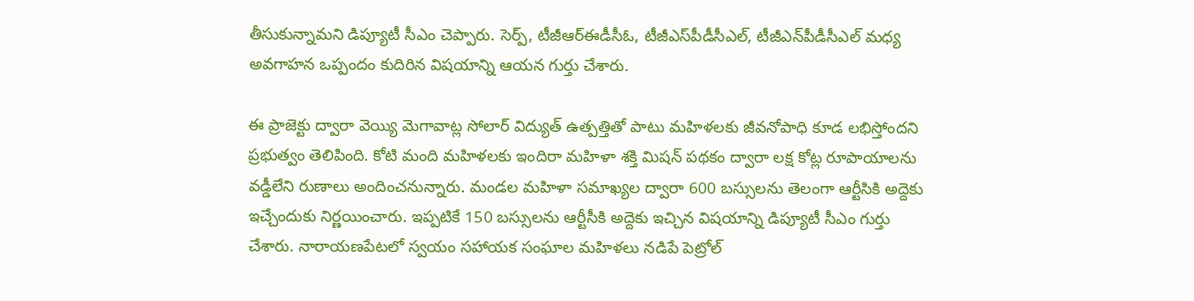తీసుకున్నామని డిప్యూటీ సీఎం చెప్పారు. సెర్ప్, టీజీఆర్‌ఈడీసీఓ, టీజీఎస్‌పీడీసీఎల్, టీజీఎన్‌పీడీసీఎల్ మధ్య అవగాహన ఒప్పందం కుదిరిన విషయాన్ని ఆయన గుర్తు చేశారు.

ఈ ప్రాజెక్టు ద్వారా వెయ్యి మెగావాట్ల సోలార్ విద్యుత్ ఉత్పత్తితో పాటు మహిళలకు జీవనోపాధి కూడ లభిస్తోందని ప్రభుత్వం తెలిపింది. కోటి మంది మహిళలకు ఇందిరా మహిళా శక్తి మిషన్ పథకం ద్వారా లక్ష కోట్ల రూపాయాలను వడ్డీలేని రుణాలు అందించనున్నారు. మండల మహిళా సమాఖ్యల ద్వారా 600 బస్సులను తెలంగా ఆర్టీసికి అద్దెకు ఇచ్చేందుకు నిర్ణయించారు. ఇప్పటికే 150 బస్సులను ఆర్టీసీకి అద్దెకు ఇచ్చిన విషయాన్ని డిప్యూటీ సీఎం గుర్తు చేశారు. నారాయణపేటలో స్వయం సహాయక సంఘాల మహిళలు నడిపే పెట్రోల్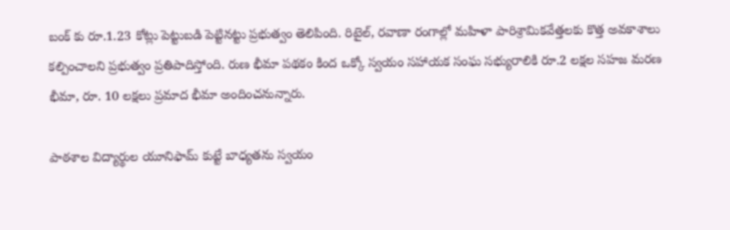బంక్ కు రూ.1.23 కోట్లు పెట్టుబడి పెట్టినట్టు ప్రభుత్వం తెలిపింది. రిటైల్, రవాణా రంగాల్లో మహిళా పారిశ్రామికవేత్తలకు కొత్త అవకాశాలు కల్పించాలని ప్రభుత్వం ప్రతిపాదిస్తోంది. రుణ భీమా పథకం కింద ఒక్కో స్వయం సహాయక సంఘ సభ్యురాలికి రూ.2 లక్షల సహజ మరణ భీమా, రూ. 10 లక్షలు ప్రమాద భీమా అందించనున్నారు.

పాఠశాల విద్యార్థుల యూనిఫామ్ కుట్టే బాధ్యతను స్వయం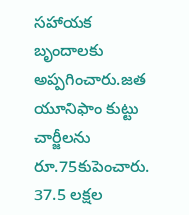సహాయక బృందాలకు అప్పగించారు.జత యూనిఫాం కుట్టు చార్జీలను రూ.75కుపెంచారు. 37.5 లక్షల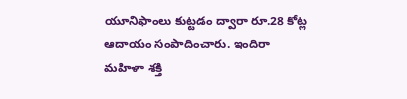యూనిఫాంలు కుట్టడం ద్వారా రూ.28 కోట్ల ఆదాయం సంపాదించారు. ఇందిరా మహిళా శక్తి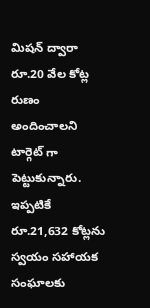మిషన్ ద్వారా రూ.20 వేల కోట్ల రుణం అందించాలని టార్గెట్ గా పెట్టుకున్నారు. ఇప్పటికే రూ.21,632 కోట్లను స్వయం సహాయక సంఘాలకు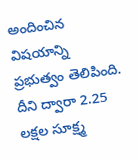అందించిన విషయాన్ని ప్రభుత్వం తెలిపింది. దీని ద్వారా 2.25 లక్షల సూక్ష్మ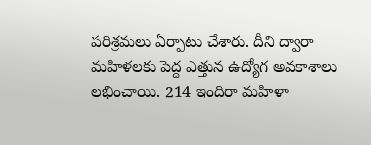పరిశ్రమలు ఏర్పాటు చేశారు. దీని ద్వారా మహిళలకు పెద్ద ఎత్తున ఉద్యోగ అవకాశాలు లభించాయి. 214 ఇందిరా మహిళా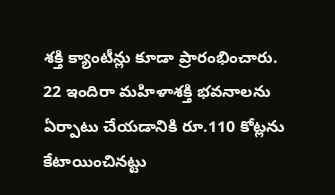శక్తి క్యాంటీన్లు కూడా ప్రారంభించారు. 22 ఇందిరా మహిళాశక్తి భవనాలను ఏర్పాటు చేయడానికి రూ.110 కోట్లను కేటాయించినట్టు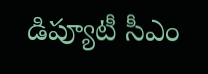డిప్యూటీ సీఎం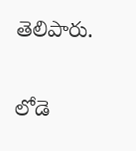తెలిపారు.

లోడె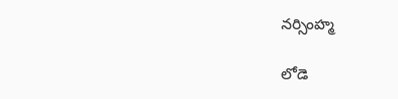నర్సింహ్మ

లోడె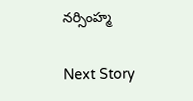నర్సింహ్మ

Next Story